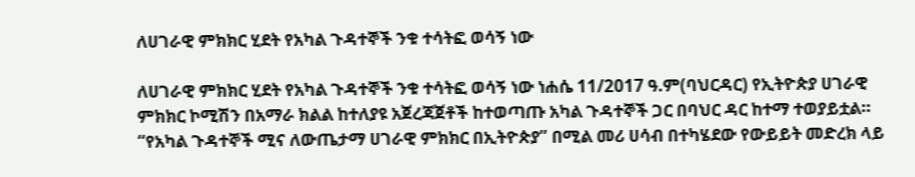ለሀገራዊ ምክክር ሂደት የአካል ጉዳተኞች ንቁ ተሳትፎ ወሳኝ ነው

ለሀገራዊ ምክክር ሂደት የአካል ጉዳተኞች ንቁ ተሳትፎ ወሳኝ ነው ነሐሴ 11/2017 ዓ.ም(ባህርዳር) የኢትዮጵያ ሀገራዊ ምክክር ኮሚሽን በአማራ ክልል ከተለያዩ አጀረጃጀቶች ከተወጣጡ አካል ጉዳተኞች ጋር በባህር ዳር ከተማ ተወያይቷል። “የአካል ጉዳተኞች ሚና ለውጤታማ ሀገራዊ ምክክር በኢትዮጵያ” በሚል መሪ ሀሳብ በተካሄደው የውይይት መድረክ ላይ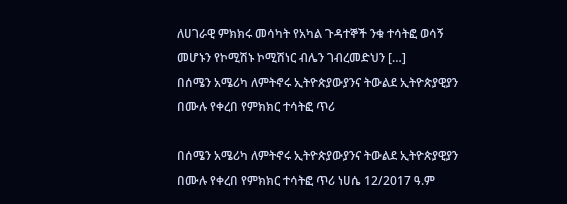ለሀገራዊ ምክክሩ መሳካት የአካል ጉዳተኞች ንቁ ተሳትፎ ወሳኝ መሆኑን የኮሚሽኑ ኮሚሽነር ብሌን ገብረመድህን […]
በሰሜን አሜሪካ ለምትኖሩ ኢትዮጵያውያንና ትውልደ ኢትዮጵያዊያን በሙሉ የቀረበ የምክክር ተሳትፎ ጥሪ

በሰሜን አሜሪካ ለምትኖሩ ኢትዮጵያውያንና ትውልደ ኢትዮጵያዊያን በሙሉ የቀረበ የምክክር ተሳትፎ ጥሪ ነሀሴ 12/2017 ዓ.ም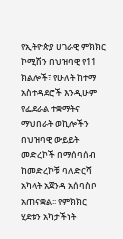የኢትዮጵያ ሀገራዊ ምክክር ኮሚሽን በህዝባዊ የ11 ክልሎች፣ የሁለት ከተማ አስተዳደሮች እንዲሁም የፌደራል ተቋማትና ማህበራት ወኪሎችን በህዝባዊ ውይይት መድረኮች በማሰባሰብ ከመድረኮቹ ባለድርሻ አካላት አጀንዳ አሰባስቦ አጠናቋል፡፡ የምክክር ሂደቱን አካታችነት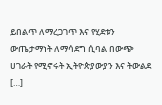ይበልጥ ለማረጋገጥ እና የሂደቱን ውጤታማነት ለማሳደግ ሲባል በውጭ ሀገራት የሚኖሩት ኢትዮጵያውያን እና ትውልደ […]